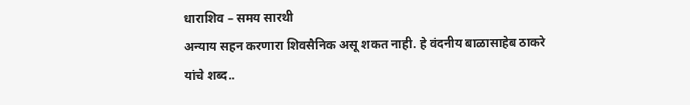धाराशिव – समय सारथी
अन्याय सहन करणारा शिवसैनिक असू शकत नाही. हे वंदनीय बाळासाहेब ठाकरे यांचे शब्द..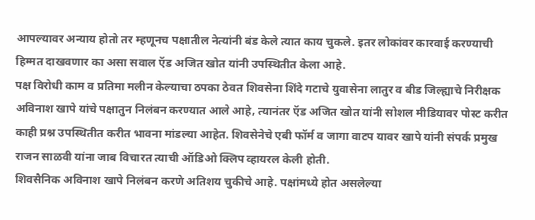आपल्यावर अन्याय होतो तर म्हणूनच पक्षातील नेत्यांनी बंड केले त्यात काय चुकले. इतर लोकांवर कारवाई करण्याची हिम्मत दाखवणार का असा सवाल ऍड अजित खोत यांनी उपस्थितीत केला आहे.
पक्ष विरोधी काम व प्रतिमा मलीन केल्याचा ठपका ठेवत शिवसेना शिंदे गटाचे युवासेना लातुर व बीड जिल्ह्याचे निरीक्षक अविनाश खापे यांचे पक्षातुन निलंबन करण्यात आले आहे, त्यानंतर ऍड अजित खोत यांनी सोशल मीडियावर पोस्ट करीत काही प्रश्न उपस्थितीत करीत भावना मांडल्या आहेत. शिवसेनेचे एबी फॉर्म व जागा वाटप यावर खापे यांनी संपर्क प्रमुख राजन साळवी यांना जाब विचारत त्याची ऑडिओ क्लिप व्हायरल केली होती.
शिवसैनिक अविनाश खापे निलंबन करणे अतिशय चुकीचे आहे. पक्षांमध्ये होत असलेल्या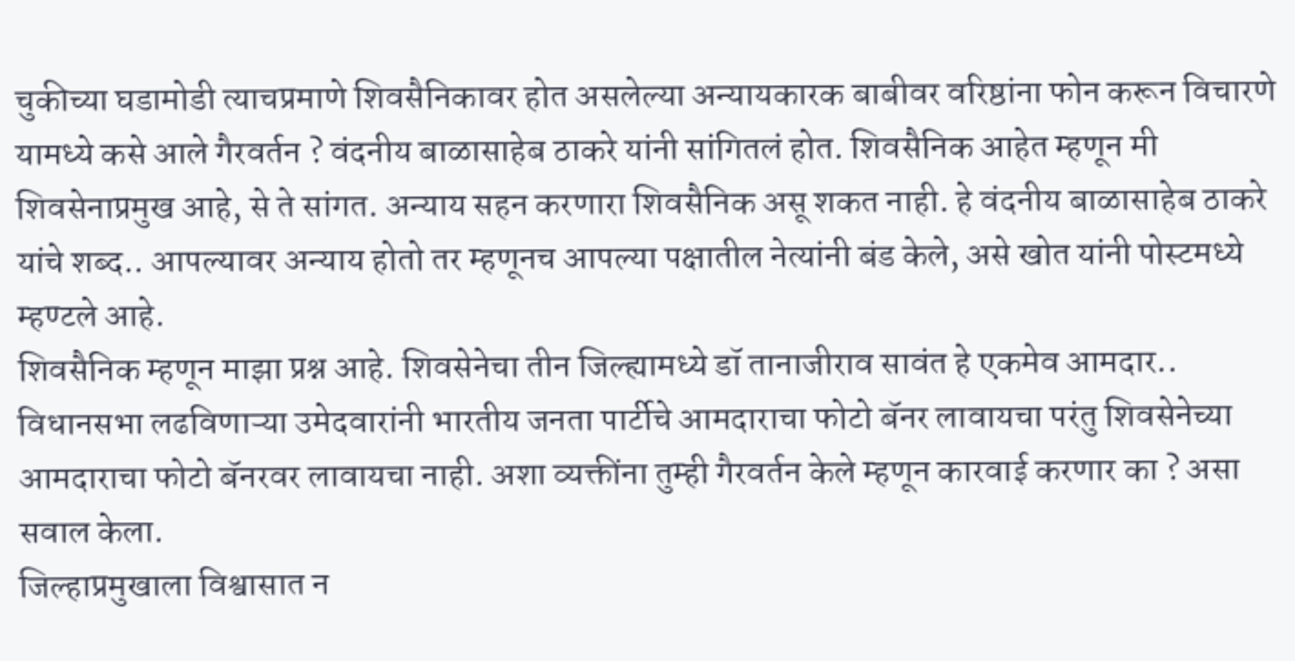चुकीच्या घडामोडी त्याचप्रमाणे शिवसैनिकावर होत असलेल्या अन्यायकारक बाबीवर वरिष्ठांना फोन करून विचारणे यामध्ये कसे आले गैरवर्तन ? वंदनीय बाळासाहेब ठाकरे यांनी सांगितलं होत. शिवसैनिक आहेत म्हणून मी शिवसेनाप्रमुख आहे, से ते सांगत. अन्याय सहन करणारा शिवसैनिक असू शकत नाही. हे वंदनीय बाळासाहेब ठाकरे यांचे शब्द.. आपल्यावर अन्याय होतो तर म्हणूनच आपल्या पक्षातील नेत्यांनी बंड केले, असे खोत यांनी पोस्टमध्ये म्हण्टले आहे.
शिवसैनिक म्हणून माझा प्रश्न आहे. शिवसेनेचा तीन जिल्ह्यामध्ये डॉ तानाजीराव सावंत हे एकमेव आमदार.. विधानसभा लढविणाऱ्या उमेदवारांनी भारतीय जनता पार्टीचे आमदाराचा फोटो बॅनर लावायचा परंतु शिवसेनेच्या आमदाराचा फोटो बॅनरवर लावायचा नाही. अशा व्यक्तींना तुम्ही गैरवर्तन केले म्हणून कारवाई करणार का ? असा सवाल केला.
जिल्हाप्रमुखाला विश्वासात न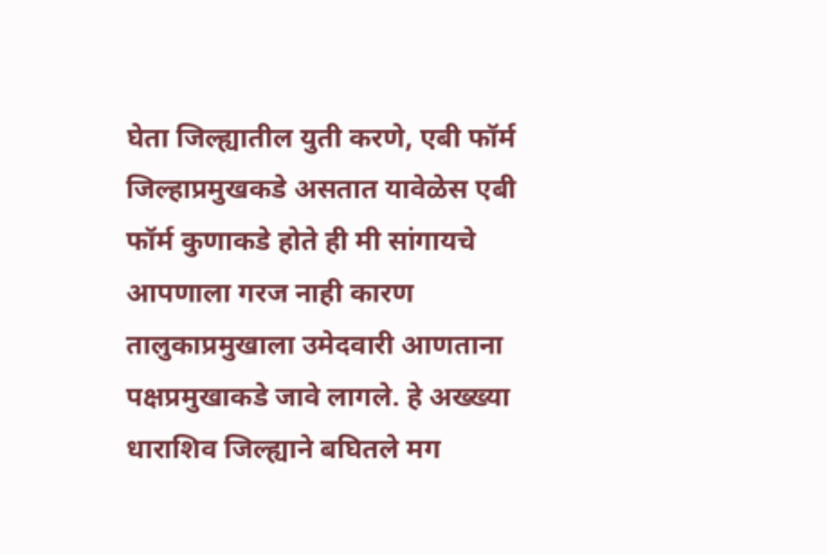घेता जिल्ह्यातील युती करणे, एबी फॉर्म जिल्हाप्रमुखकडे असतात यावेळेस एबी फॉर्म कुणाकडे होते ही मी सांगायचे आपणाला गरज नाही कारण तालुकाप्रमुखाला उमेदवारी आणताना पक्षप्रमुखाकडे जावे लागले. हे अख्ख्या धाराशिव जिल्ह्याने बघितले मग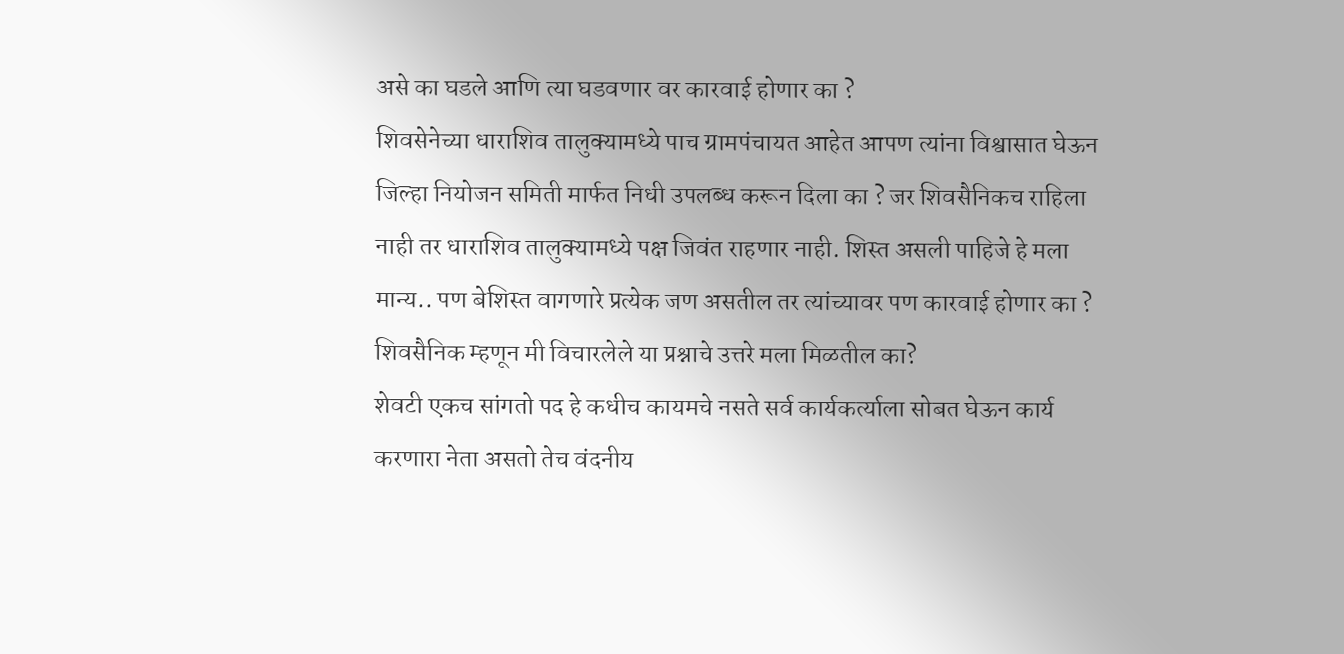असे का घडले आणि त्या घडवणार वर कारवाई होणार का ?
शिवसेनेच्या धाराशिव तालुक्यामध्ये पाच ग्रामपंचायत आहेत आपण त्यांना विश्वासात घेऊन जिल्हा नियोजन समिती मार्फत निधी उपलब्ध करून दिला का ? जर शिवसैनिकच राहिला नाही तर धाराशिव तालुक्यामध्ये पक्ष जिवंत राहणार नाही. शिस्त असली पाहिजे हे मला मान्य.. पण बेशिस्त वागणारे प्रत्येक जण असतील तर त्यांच्यावर पण कारवाई होणार का ? शिवसैनिक म्हणून मी विचारलेले या प्रश्नाचे उत्तरे मला मिळतील का?
शेवटी एकच सांगतो पद हे कधीच कायमचे नसते सर्व कार्यकर्त्याला सोबत घेऊन कार्य करणारा नेता असतो तेच वंदनीय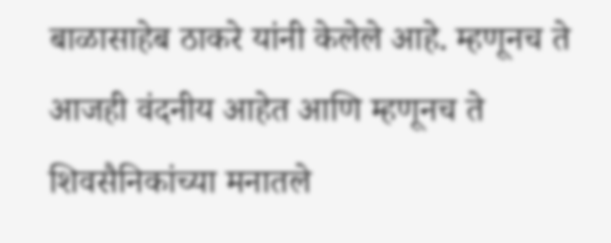बाळासाहेब ठाकरे यांनी केलेले आहे. म्हणूनच ते आजही वंदनीय आहेत आणि म्हणूनच ते शिवसैनिकांच्या मनातले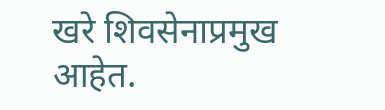खरे शिवसेनाप्रमुख आहेत.